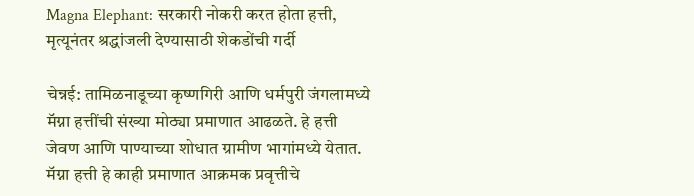Magna Elephant: सरकारी नोकरी करत होता हत्ती, मृत्यूनंतर श्रद्धांजली देण्यासाठी शेकडोंची गर्दी

चेन्नई: तामिळनाडूच्या कृष्णगिरी आणि धर्मपुरी जंगलामध्ये मॅग्ना हत्तींची संख्या मोठ्या प्रमाणात आढळते. हे हत्ती जेवण आणि पाण्याच्या शोधात ग्रामीण भागांमध्ये येतात. मॅग्ना हत्ती हे काही प्रमाणात आक्रमक प्रवृत्तीचे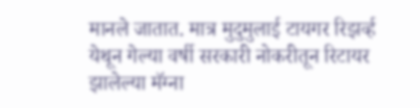मानले जातात. मात्र मुदुमुलाई टायगर रिझर्व्ह येथून गेल्या वर्षी सरकारी नोकरीतून रिटायर झालेल्या मॅग्ना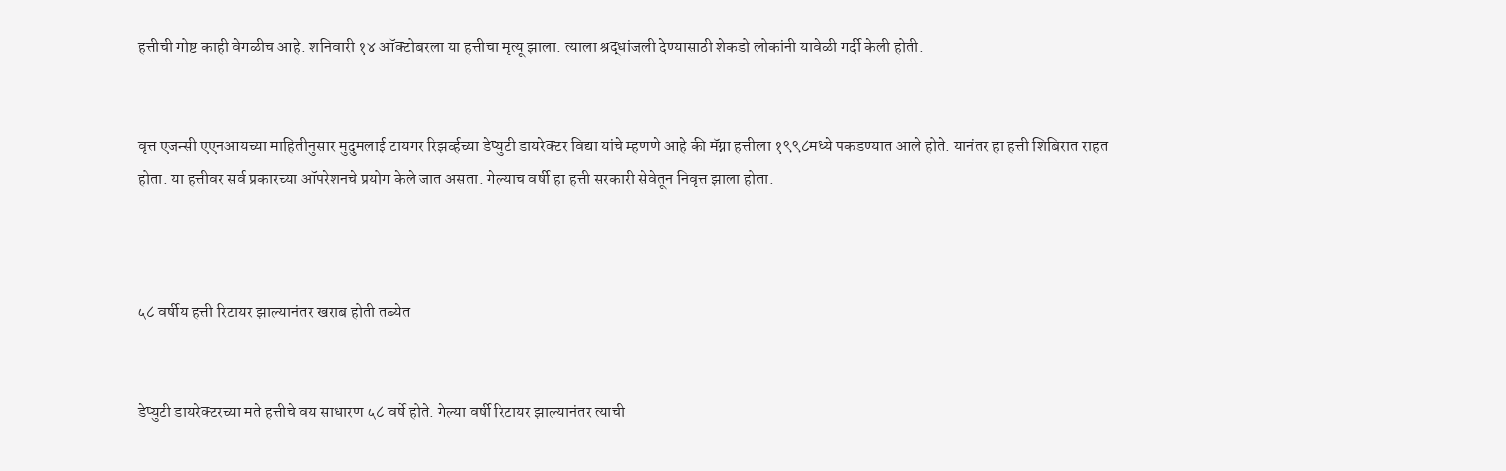हत्तीची गोष्ट काही वेगळीच आहे. शनिवारी १४ ऑक्टोबरला या हत्तीचा मृत्यू झाला. त्याला श्रद्धांजली देण्यासाठी शेकडो लोकांनी यावेळी गर्दी केली होती.


वृत्त एजन्सी एएनआयच्या माहितीनुसार मुदुमलाई टायगर रिझर्व्हच्या डेप्युटी डायरेक्टर विद्या यांचे म्हणणे आहे की मॅग्ना हत्तीला १९९८मध्ये पकडण्यात आले होते. यानंतर हा हत्ती शिबिरात राहत होता. या हत्तीवर सर्व प्रकारच्या ऑपरेशनचे प्रयोग केले जात असता. गेल्याच वर्षी हा हत्ती सरकारी सेवेतून निवृत्त झाला होता.



५८ वर्षीय हत्ती रिटायर झाल्यानंतर खराब होती तब्येत


डेप्युटी डायरेक्टरच्या मते हत्तीचे वय साधारण ५८ वर्षे होते. गेल्या वर्षी रिटायर झाल्यानंतर त्याची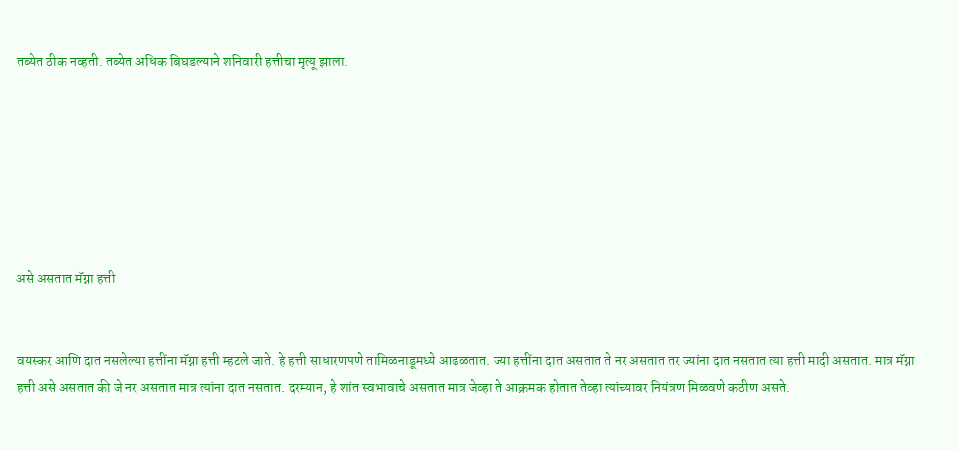तब्येत ठीक नव्हती. तब्येत अधिक बिघडल्याने शनिवारी हत्तीचा मृत्यू झाला.







असे असतात मॅग्ना हत्ती


वयस्कर आणि दात नसलेल्या हत्तींना मॅग्ना हत्ती म्हटले जाते. हे हत्ती साधारणपणे तामिळनाडूमध्ये आढळतात. ज्या हत्तींना दात असतात ते नर असतात तर ज्यांना दात नसतात त्या हत्ती मादी असतात. मात्र मॅग्ना हत्ती असे असतात की जे नर असतात मात्र त्यांना दात नसतात. दरम्यान, हे शांत स्वभावाचे असतात मात्र जेव्हा ते आक्रमक होतात तेव्हा त्यांच्यावर नियंत्रण मिळवणे कठीण असते.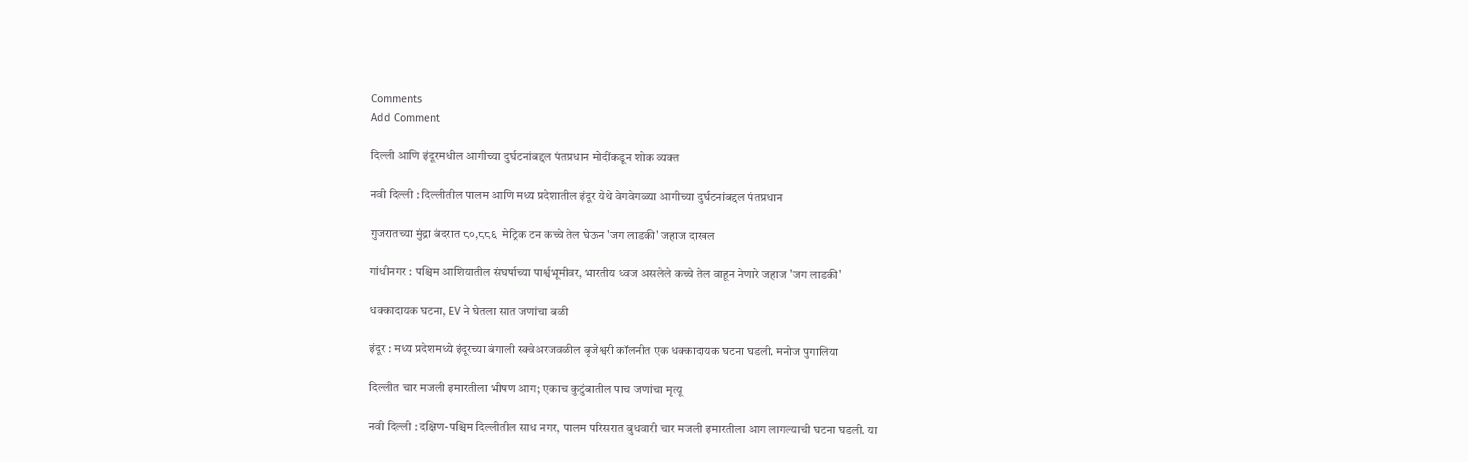Comments
Add Comment

दिल्ली आणि इंदूरमधील आगीच्या दुर्घटनांबद्दल पंतप्रधान मोदींकडून शोक व्यक्त

नवी दिल्ली : दिल्लीतील पालम आणि मध्य प्रदेशातील इंदूर येथे वेगवेगळ्या आगीच्या दुर्घटनांबद्दल पंतप्रधान

गुजरातच्या मुंद्रा बंदरात ८०,८८६  मेट्रिक टन कच्चे तेल घेऊन 'जग लाडकी' जहाज दाखल

गांधीनगर : पश्चिम आशियातील संघर्षाच्या पार्श्वभूमीवर, भारतीय ध्वज असलेले कच्चे तेल वाहून नेणारे जहाज 'जग लाडकी'

धक्कादायक घटना, EV ने घेतला सात जणांचा बळी

इंदूर : मध्य प्रदेशमध्ये इंदूरच्या बंगाली स्क्वेअरजवळील बृजेश्वरी कॉलनीत एक धक्कादायक घटना घडली. मनोज पुगालिया

दिल्लीत चार मजली इमारतीला भीषण आग; एकाच कुटुंबातील पाच जणांचा मृत्यू

नवी दिल्ली : दक्षिण-पश्चिम दिल्लीतील साध नगर, पालम परिसरात बुधवारी चार मजली इमारतीला आग लागल्याची घटना घडली. या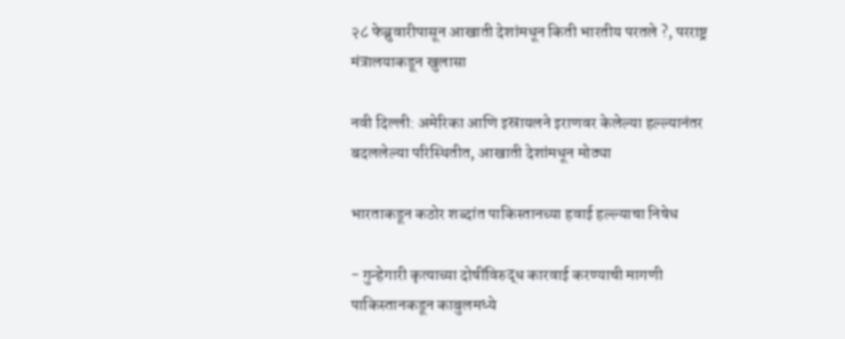२८ फेब्रुवारीपासून आखाती देशांमधून किती भारतीय परतले ?, परराष्ट्र मंत्रालयाकडून खुलासा

नवी दिल्ली: अमेरिका आणि इस्रायलने इराणवर केलेल्या हल्ल्यानंतर बदललेल्या परिस्थितीत, आखाती देशांमधून मोठ्या

भारताकडून कठोर शब्दांत पाकिस्तानच्या हवाई हल्ल्याचा निषेध

- गुन्हेगारी कृत्याच्या दोषींविरुद्ध कारवाई करण्याची मागणी पाकिस्तानकडून काबुलमध्ये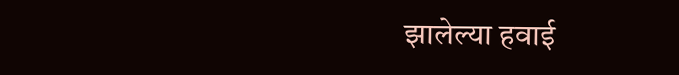झालेल्या हवाई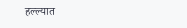हल्ल्यात